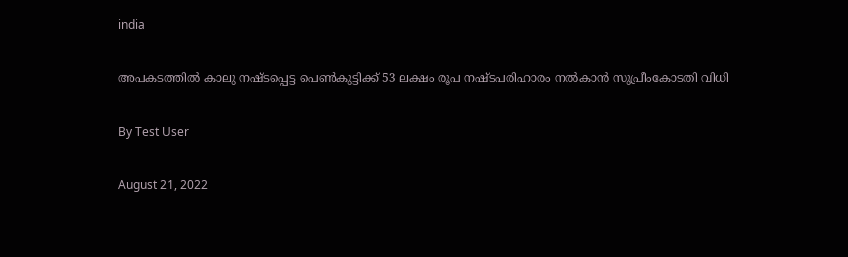india

അപകടത്തില്‍ കാലു നഷ്ടപ്പെട്ട പെണ്‍കുട്ടിക്ക് 53 ലക്ഷം രൂപ നഷ്ടപരിഹാരം നല്‍കാന്‍ സുപ്രീംകോടതി വിധി

By Test User

August 21, 2022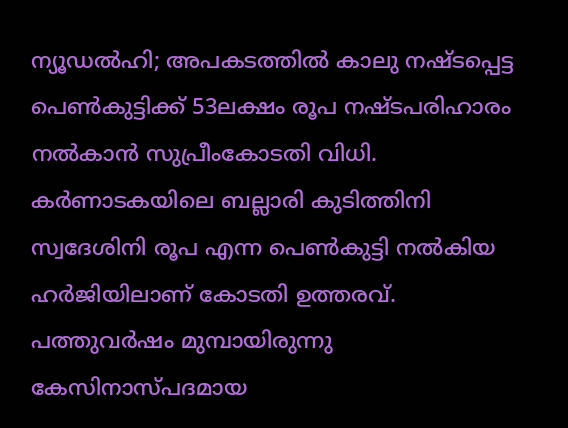ന്യൂഡല്‍ഹി; അപകടത്തില്‍ കാലു നഷ്ടപ്പെട്ട പെണ്‍കുട്ടിക്ക് 53ലക്ഷം രൂപ നഷ്ടപരിഹാരം നല്‍കാന്‍ സുപ്രീംകോടതി വിധി. കര്‍ണാടകയിലെ ബല്ലാരി കുടിത്തിനി സ്വദേശിനി രൂപ എന്ന പെണ്‍കുട്ടി നല്‍കിയ ഹര്‍ജിയിലാണ് കോടതി ഉത്തരവ്. പത്തുവര്‍ഷം മുമ്പായിരുന്നു കേസിനാസ്പദമായ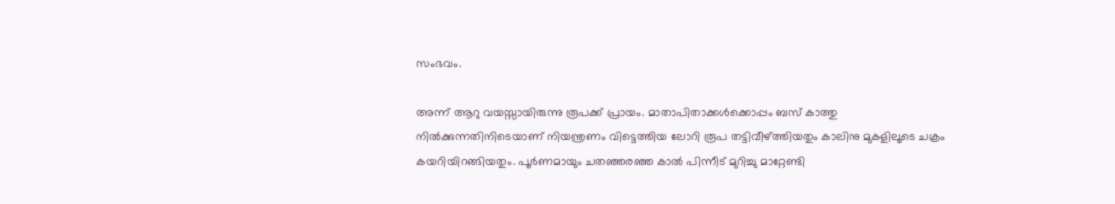സംഭവം.

അന്ന് ആറു വയസ്സായിരുന്നു രൂപക്ക് പ്രായം. മാതാപിതാക്കള്‍ക്കൊപ്പം ബസ് കാത്തു നില്‍ക്കുന്നതിനിടെയാണ് നിയന്ത്രണം വിട്ടെത്തിയ ലോറി രൂപ തട്ടിവീഴ്ത്തിയതും കാലിനു മുകളിലൂടെ ചക്രം കയറിയിറങ്ങിയതും. പൂര്‍ണമായും ചതഞ്ഞരഞ്ഞ കാല്‍ പിന്നീട് മുറിച്ചു മാറ്റേണ്ടി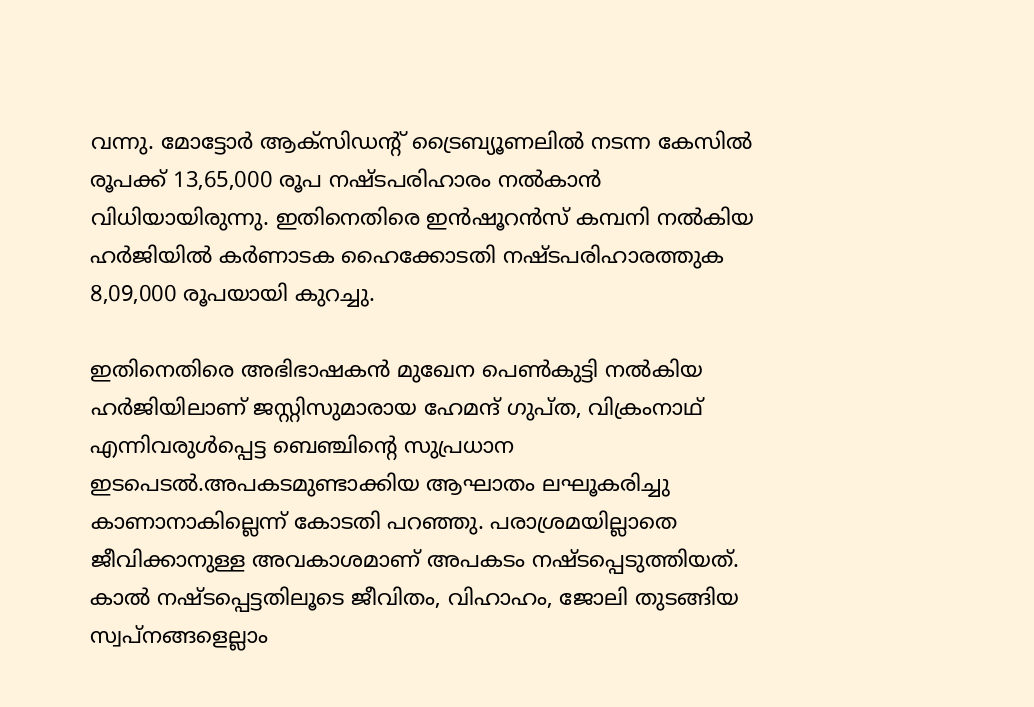വന്നു. മോട്ടോര്‍ ആക്‌സിഡന്റ് ട്രൈബ്യൂണലില്‍ നടന്ന കേസില്‍ രൂപക്ക് 13,65,000 രൂപ നഷ്ടപരിഹാരം നല്‍കാന്‍ വിധിയായിരുന്നു. ഇതിനെതിരെ ഇന്‍ഷൂറന്‍സ് കമ്പനി നല്‍കിയ ഹര്‍ജിയില്‍ കര്‍ണാടക ഹൈക്കോടതി നഷ്ടപരിഹാരത്തുക 8,09,000 രൂപയായി കുറച്ചു.

ഇതിനെതിരെ അഭിഭാഷകന്‍ മുഖേന പെണ്‍കുട്ടി നല്‍കിയ ഹര്‍ജിയിലാണ് ജസ്റ്റിസുമാരായ ഹേമന്ദ് ഗുപ്ത, വിക്രംനാഥ് എന്നിവരുള്‍പ്പെട്ട ബെഞ്ചിന്റെ സുപ്രധാന ഇടപെടല്‍.അപകടമുണ്ടാക്കിയ ആഘാതം ലഘൂകരിച്ചു കാണാനാകില്ലെന്ന് കോടതി പറഞ്ഞു. പരാശ്രമയില്ലാതെ ജീവിക്കാനുള്ള അവകാശമാണ് അപകടം നഷ്ടപ്പെടുത്തിയത്. കാല്‍ നഷ്ടപ്പെട്ടതിലൂടെ ജീവിതം, വിഹാഹം, ജോലി തുടങ്ങിയ സ്വപ്‌നങ്ങളെല്ലാം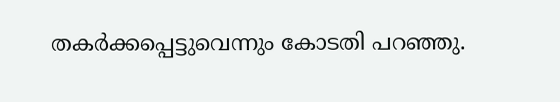തകര്‍ക്കപ്പെട്ടുവെന്നും കോടതി പറഞ്ഞു.